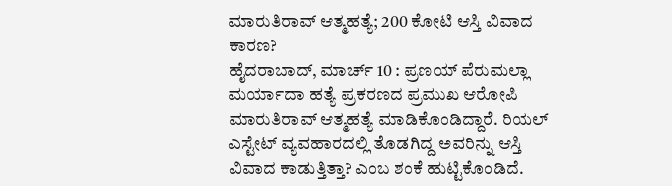ಮಾರುತಿರಾವ್ ಆತ್ಮಹತ್ಯೆ; 200 ಕೋಟಿ ಆಸ್ತಿ ವಿವಾದ ಕಾರಣ?
ಹೈದರಾಬಾದ್, ಮಾರ್ಚ್ 10 : ಪ್ರಣಯ್ ಪೆರುಮಲ್ಲಾ ಮರ್ಯಾದಾ ಹತ್ಯೆ ಪ್ರಕರಣದ ಪ್ರಮುಖ ಆರೋಪಿ ಮಾರುತಿರಾವ್ ಆತ್ಮಹತ್ಯೆ ಮಾಡಿಕೊಂಡಿದ್ದಾರೆ. ರಿಯಲ್ ಎಸ್ಟೇಟ್ ವ್ಯವಹಾರದಲ್ಲಿ ತೊಡಗಿದ್ದ ಅವರಿನ್ನು ಆಸ್ತಿ ವಿವಾದ ಕಾಡುತ್ತಿತ್ತಾ? ಎಂಬ ಶಂಕೆ ಹುಟ್ಟಿಕೊಂಡಿದೆ.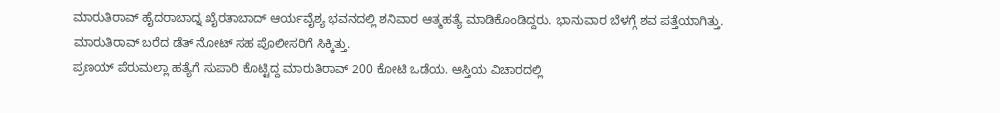ಮಾರುತಿರಾವ್ ಹೈದರಾಬಾದ್ನ ಖೈರತಾಬಾದ್ ಆರ್ಯವೈಶ್ಯ ಭವನದಲ್ಲಿ ಶನಿವಾರ ಆತ್ಮಹತ್ಯೆ ಮಾಡಿಕೊಂಡಿದ್ದರು. ಭಾನುವಾರ ಬೆಳಗ್ಗೆ ಶವ ಪತ್ತೆಯಾಗಿತ್ತು. ಮಾರುತಿರಾವ್ ಬರೆದ ಡೆತ್ ನೋಟ್ ಸಹ ಪೊಲೀಸರಿಗೆ ಸಿಕ್ಕಿತ್ತು.
ಪ್ರಣಯ್ ಪೆರುಮಲ್ಲಾ ಹತ್ಯೆಗೆ ಸುಪಾರಿ ಕೊಟ್ಟಿದ್ದ ಮಾರುತಿರಾವ್ 200 ಕೋಟಿ ಒಡೆಯ. ಆಸ್ತಿಯ ವಿಚಾರದಲ್ಲಿ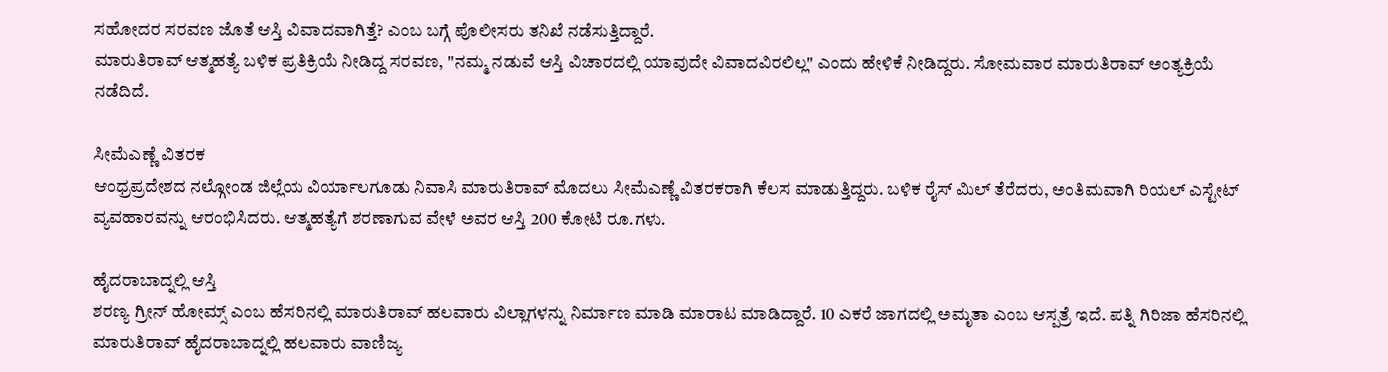ಸಹೋದರ ಸರವಣ ಜೊತೆ ಆಸ್ತಿ ವಿವಾದವಾಗಿತ್ತೆ? ಎಂಬ ಬಗ್ಗೆ ಪೊಲೀಸರು ತನಿಖೆ ನಡೆಸುತ್ತಿದ್ದಾರೆ.
ಮಾರುತಿರಾವ್ ಆತ್ಮಹತ್ಯೆ ಬಳಿಕ ಪ್ರತಿಕ್ರಿಯೆ ನೀಡಿದ್ದ ಸರವಣ, "ನಮ್ಮ ನಡುವೆ ಆಸ್ತಿ ವಿಚಾರದಲ್ಲಿ ಯಾವುದೇ ವಿವಾದವಿರಲಿಲ್ಲ" ಎಂದು ಹೇಳಿಕೆ ನೀಡಿದ್ದರು. ಸೋಮವಾರ ಮಾರುತಿರಾವ್ ಅಂತ್ಯಕ್ರಿಯೆ ನಡೆದಿದೆ.

ಸೀಮೆಎಣ್ಣೆ ವಿತರಕ
ಆಂಧ್ರಪ್ರದೇಶದ ನಲ್ಗೋಂಡ ಜಿಲ್ಲೆಯ ವಿರ್ಯಾಲಗೂಡು ನಿವಾಸಿ ಮಾರುತಿರಾವ್ ಮೊದಲು ಸೀಮೆಎಣ್ಣೆ ವಿತರಕರಾಗಿ ಕೆಲಸ ಮಾಡುತ್ತಿದ್ದರು. ಬಳಿಕ ರೈಸ್ ಮಿಲ್ ತೆರೆದರು, ಅಂತಿಮವಾಗಿ ರಿಯಲ್ ಎಸ್ಟೇಟ್ ವ್ಯವಹಾರವನ್ನು ಆರಂಭಿಸಿದರು. ಆತ್ಮಹತ್ಯೆಗೆ ಶರಣಾಗುವ ವೇಳೆ ಅವರ ಆಸ್ತಿ 200 ಕೋಟಿ ರೂ.ಗಳು.

ಹೈದರಾಬಾದ್ನಲ್ಲಿ ಆಸ್ತಿ
ಶರಣ್ಯ ಗ್ರೀನ್ ಹೋಮ್ಸ್ ಎಂಬ ಹೆಸರಿನಲ್ಲಿ ಮಾರುತಿರಾವ್ ಹಲವಾರು ವಿಲ್ಲಾಗಳನ್ನು ನಿರ್ಮಾಣ ಮಾಡಿ ಮಾರಾಟ ಮಾಡಿದ್ದಾರೆ. 10 ಎಕರೆ ಜಾಗದಲ್ಲಿ ಅಮೃತಾ ಎಂಬ ಆಸ್ಪತ್ರೆ ಇದೆ. ಪತ್ನಿ ಗಿರಿಜಾ ಹೆಸರಿನಲ್ಲಿ ಮಾರುತಿರಾವ್ ಹೈದರಾಬಾದ್ನಲ್ಲಿ ಹಲವಾರು ವಾಣಿಜ್ಯ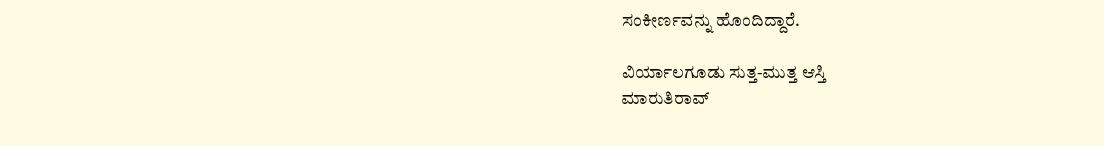ಸಂಕೀರ್ಣವನ್ನು ಹೊಂದಿದ್ದಾರೆ.

ವಿರ್ಯಾಲಗೂಡು ಸುತ್ತ-ಮುತ್ತ ಆಸ್ತಿ
ಮಾರುತಿರಾವ್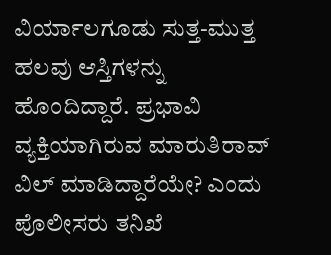ವಿರ್ಯಾಲಗೂಡು ಸುತ್ತ-ಮುತ್ತ ಹಲವು ಆಸ್ತಿಗಳನ್ನು ಹೊಂದಿದ್ದಾರೆ. ಪ್ರಭಾವಿ ವ್ಯಕ್ತಿಯಾಗಿರುವ ಮಾರುತಿರಾವ್ ವಿಲ್ ಮಾಡಿದ್ದಾರೆಯೇ? ಎಂದು ಪೊಲೀಸರು ತನಿಖೆ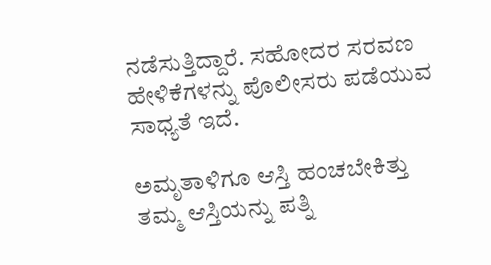ನಡೆಸುತ್ತಿದ್ದಾರೆ. ಸಹೋದರ ಸರವಣ ಹೇಳಿಕೆಗಳನ್ನು ಪೊಲೀಸರು ಪಡೆಯುವ ಸಾಧ್ಯತೆ ಇದೆ.

ಅಮೃತಾಳಿಗೂ ಆಸ್ತಿ ಹಂಚಬೇಕಿತ್ತು
ತಮ್ಮ ಆಸ್ತಿಯನ್ನು ಪತ್ನಿ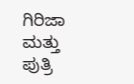ಗಿರಿಜಾ ಮತ್ತು ಪುತ್ರಿ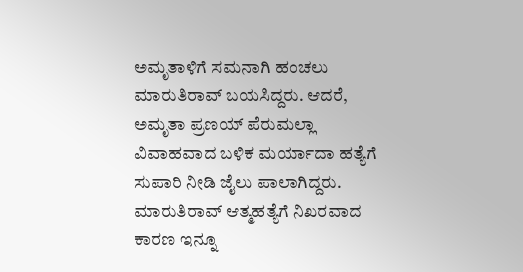ಅಮೃತಾಳಿಗೆ ಸಮನಾಗಿ ಹಂಚಲು ಮಾರುತಿರಾವ್ ಬಯಸಿದ್ದರು. ಆದರೆ, ಅಮೃತಾ ಪ್ರಣಯ್ ಪೆರುಮಲ್ಲಾ ವಿವಾಹವಾದ ಬಳಿಕ ಮರ್ಯಾದಾ ಹತ್ಯೆಗೆ ಸುಪಾರಿ ನೀಡಿ ಜೈಲು ಪಾಲಾಗಿದ್ದರು. ಮಾರುತಿರಾವ್ ಆತ್ಮಹತ್ಯೆಗೆ ನಿಖರವಾದ ಕಾರಣ ಇನ್ನೂ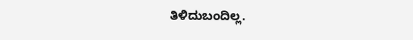ತಿಳಿದುಬಂದಿಲ್ಲ.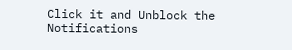Click it and Unblock the Notifications